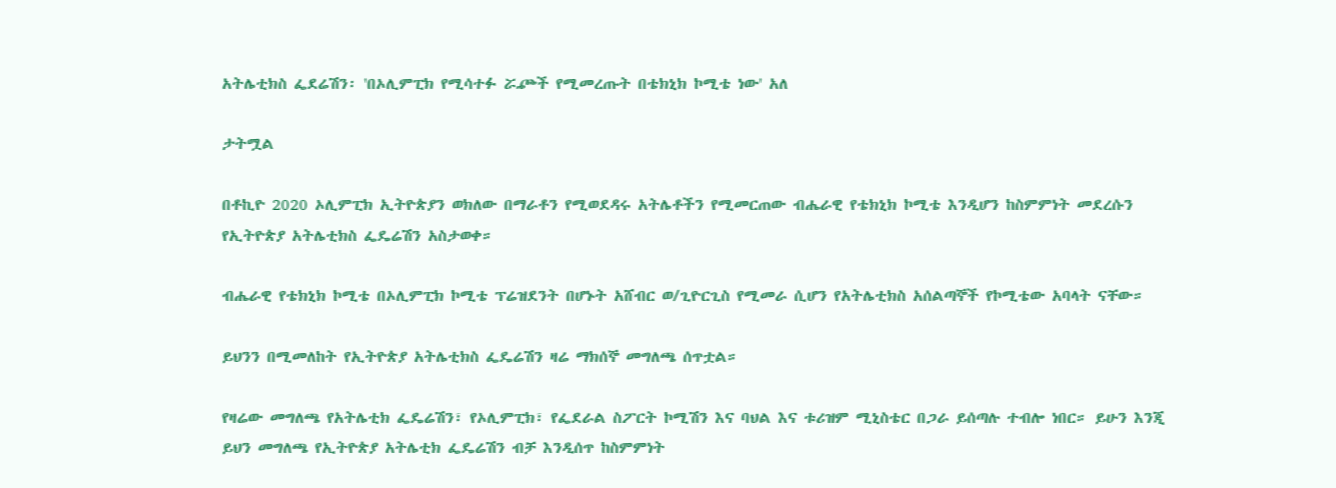አትሌቲክስ ፌደሬሽን፡ 'በኦሊምፒክ የሚሳተፉ ሯⶐች የሚመረጡት በቴክኒክ ኮሚቴ ነው' አለ

ታትሟል

በቶኪዮ 2020 ኦሊምፒክ ኢትዮጵያን ወክለው በማራቶን የሚወደዳሩ አትሌቶችን የሚመርጠው ብሔራዊ የቴክኒክ ኮሚቴ እንዲሆን ከስምምነት መደረሱን የኢትዮጵያ አትሌቲክስ ፌዴሬሽን አስታወቀ።

ብሔራዊ የቴክኒክ ኮሚቴ በኦሊምፒክ ኮሚቴ ፕሬዝደንት በሆኑት አሸብር ወ/ጊዮርጊስ የሚመራ ሲሆን የአትሌቲክስ አሰልጣኞች የኮሚቴው አባላት ናቸው።

ይህንን በሚመለከት የኢትዮጵያ አትሌቲክስ ፌዴሬሽን ዛሬ ማክሰኞ መግለጫ ሰጥቷል።

የዛሬው መግለጫ የአትሌቲክ ፌዴሬሽን፣ የኦሊምፒክ፣ የፌደራል ስፖርት ኮሚሽን እና ባህል እና ቱሪዝም ሚኒስቴር በጋራ ይሰጣሉ ተብሎ ነበር። ይሁን እንጂ ይህን መግለጫ የኢትዮጵያ አትሌቲክ ፌዴሬሽን ብቻ እንዲሰጥ ከስምምነት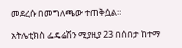መደረሱ በመግለጫው ተጠቅሷል።

አትሌቲክስ ፌዴሬሽን ሚያዚያ 23 በሰበታ ከተማ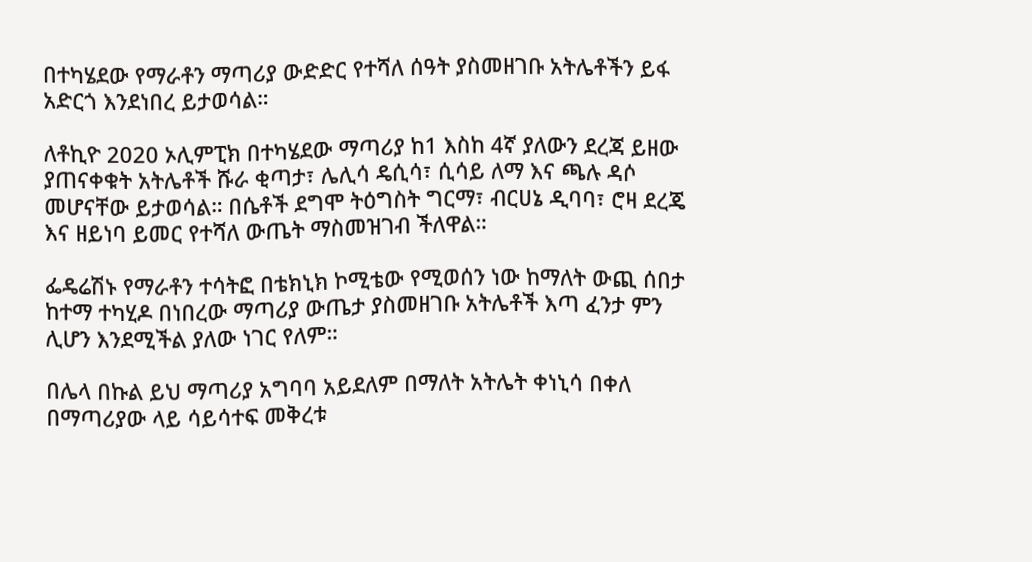በተካሄደው የማራቶን ማጣሪያ ውድድር የተሻለ ሰዓት ያስመዘገቡ አትሌቶችን ይፋ አድርጎ እንደነበረ ይታወሳል።

ለቶኪዮ 2020 ኦሊምፒክ በተካሄደው ማጣሪያ ከ1 እስከ 4ኛ ያለውን ደረጃ ይዘው ያጠናቀቁት አትሌቶች ሹራ ቂጣታ፣ ሌሊሳ ዴሲሳ፣ ሲሳይ ለማ እና ጫሉ ዳሶ መሆናቸው ይታወሳል። በሴቶች ደግሞ ትዕግስት ግርማ፣ ብርሀኔ ዲባባ፣ ሮዛ ደረጄ እና ዘይነባ ይመር የተሻለ ውጤት ማስመዝገብ ችለዋል።

ፌዴሬሽኑ የማራቶን ተሳትፎ በቴክኒክ ኮሚቴው የሚወሰን ነው ከማለት ውጪ ሰበታ ከተማ ተካሂዶ በነበረው ማጣሪያ ውጤታ ያስመዘገቡ አትሌቶች እጣ ፈንታ ምን ሊሆን እንደሚችል ያለው ነገር የለም።

በሌላ በኩል ይህ ማጣሪያ አግባባ አይደለም በማለት አትሌት ቀነኒሳ በቀለ በማጣሪያው ላይ ሳይሳተፍ መቅረቱ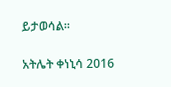ይታወሳል።

አትሌት ቀነኒሳ 2016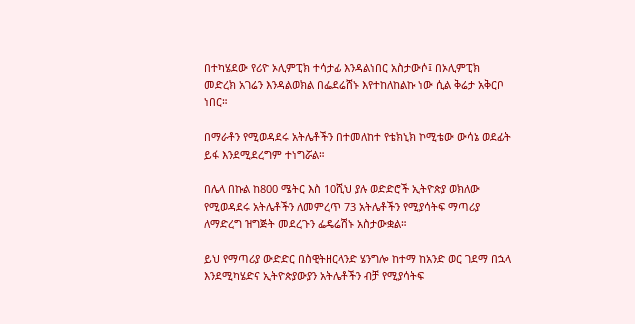በተካሄደው የሪዮ ኦሊምፒክ ተሳታፊ እንዳልነበር አስታውሶ፤ በኦሊምፒክ መድረክ አገሬን እንዳልወክል በፌደሬሸኑ እየተከለከልኩ ነው ሲል ቅሬታ አቅርቦ ነበር።

በማራቶን የሚወዳደሩ አትሌቶችን በተመለከተ የቴክኒክ ኮሚቴው ውሳኔ ወደፊት ይፋ እንደሚደረግም ተነግሯል።

በሌላ በኩል ከ800 ሜትር እስ 10ሺህ ያሉ ወድድሮች ኢትዮጵያ ወክለው የሚወዳደሩ አትሌቶችን ለመምረጥ 73 አትሌቶችን የሚያሳትፍ ማጣሪያ ለማድረግ ዝግጅት መደረጉን ፌዴሬሽኑ አስታውቋል።

ይህ የማጣሪያ ውድድር በስዊትዘርላንድ ሄንግሎ ከተማ ከአንድ ወር ገደማ በኋላ እንደሚካሄድና ኢትዮጵያውያን አትሌቶችን ብቻ የሚያሳትፍ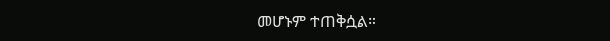መሆኑም ተጠቅሷል።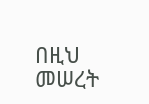በዚህ መሠረት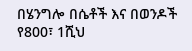በሄንግሎ በሴቶች እና በወንዶች የ800፣ 1ሺህ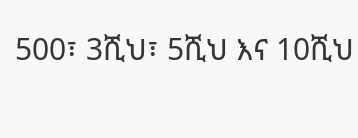500፣ 3ሺህ፣ 5ሺህ እና 10ሺህ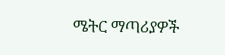ሜትር ማጣሪያዎች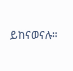ይከናወናሉ።